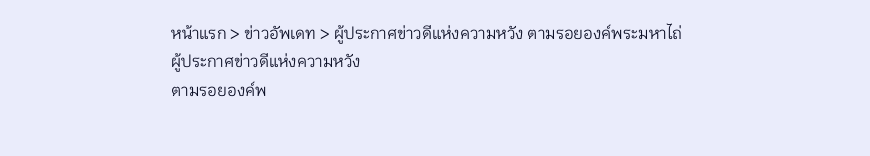หน้าแรก > ข่าวอัพเดท > ผู้ประกาศข่าวดีแห่งความหวัง ตามรอยองค์พระมหาไถ่
ผู้ประกาศข่าวดีแห่งความหวัง
ตามรอยองค์พ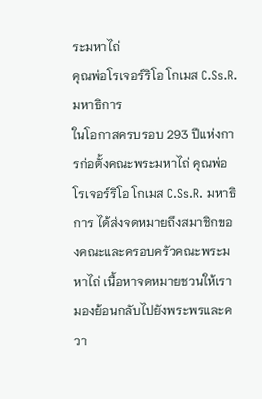ระมหาไถ่
คุณพ่อโรเจอร์ริโอ โกเมส C.Ss.R. มหาธิการ
ในโอกาสครบรอบ 293 ปีแห่งการก่อตั้งคณะพระมหาไถ่ คุณพ่อโรเจอร์ริโอ โกเมส C.Ss.R. มหาธิการ ได้ส่งจดหมายถึงสมาชิกของคณะและครอบครัวคณะพระมหาไถ่ เนื้อหาจดหมายชวนให้เรามองย้อนกลับไปยังพระพรและควา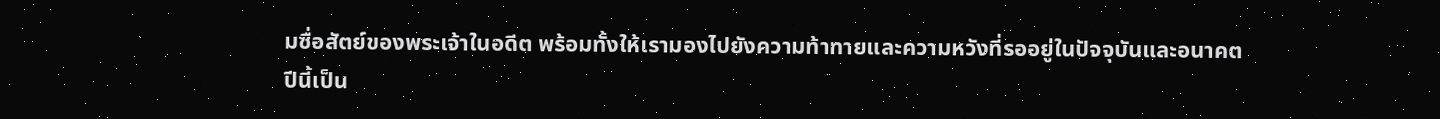มซื่อสัตย์ของพระเจ้าในอดีต พร้อมทั้งให้เรามองไปยังความท้าทายและความหวังที่รออยู่ในปัจจุบันและอนาคต
ปีนี้เป็น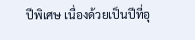ปีพิเศษ เนื่องด้วยเป็นปีที่อุ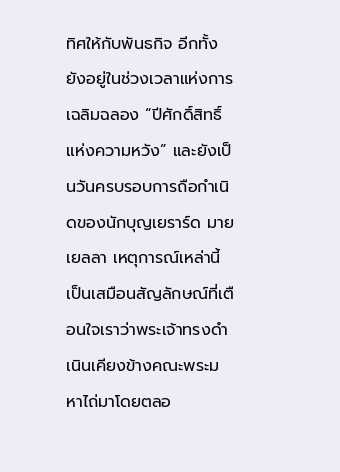ทิศให้กับพันธกิจ อีกทั้งยังอยู่ในช่วงเวลาแห่งการเฉลิมฉลอง “ปีศักดิ์สิทธิ์แห่งความหวัง” และยังเป็นวันครบรอบการถือกำเนิดของนักบุญเยราร์ด มายเยลลา เหตุการณ์เหล่านี้เป็นเสมือนสัญลักษณ์ที่เตือนใจเราว่าพระเจ้าทรงดำเนินเคียงข้างคณะพระมหาไถ่มาโดยตลอ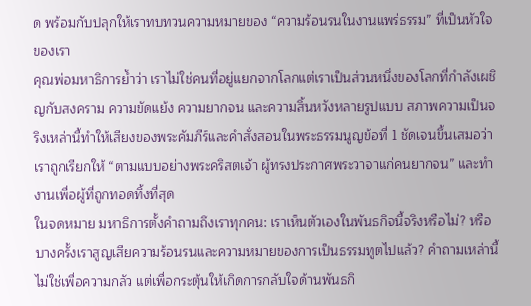ด พร้อมกับปลุกให้เราทบทวนความหมายของ “ความร้อนรนในงานแพร่ธรรม” ที่เป็นหัวใจของเรา
คุณพ่อมหาธิการย้ำว่า เราไม่ใช่คนที่อยู่แยกจากโลกแต่เราเป็นส่วนหนึ่งของโลกที่กำลังเผชิญกับสงคราม ความขัดแย้ง ความยากจน และความสิ้นหวังหลายรูปแบบ สภาพความเป็นจริงเหล่านี้ทำให้เสียงของพระคัมภีร์และคำสั่งสอนในพระธรรมนูญข้อที่ 1 ชัดเจนขึ้นเสมอว่า เราถูกเรียกให้ “ตามแบบอย่างพระคริสตเจ้า ผู้ทรงประกาศพระวาจาแก่คนยากจน” และทำงานเพื่อผู้ที่ถูกทอดทิ้งที่สุด
ในจดหมาย มหาธิการตั้งคำถามถึงเราทุกคน: เราเห็นตัวเองในพันธกิจนี้จริงหรือไม่? หรือบางครั้งเราสูญเสียความร้อนรนและความหมายของการเป็นธรรมทูตไปแล้ว? คำถามเหล่านี้ไม่ใช่เพื่อความกลัว แต่เพื่อกระตุ้นให้เกิดการกลับใจด้านพันธกิ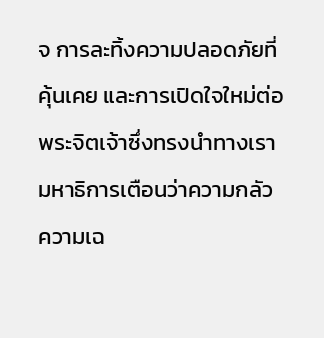จ การละทิ้งความปลอดภัยที่คุ้นเคย และการเปิดใจใหม่ต่อพระจิตเจ้าซึ่งทรงนำทางเรา
มหาธิการเตือนว่าความกลัว ความเฉ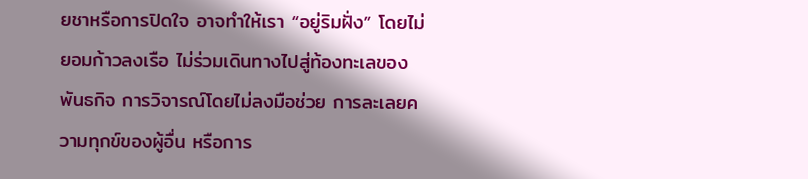ยชาหรือการปิดใจ อาจทำให้เรา “อยู่ริมฝั่ง” โดยไม่ยอมก้าวลงเรือ ไม่ร่วมเดินทางไปสู่ท้องทะเลของพันธกิจ การวิจารณ์โดยไม่ลงมือช่วย การละเลยความทุกข์ของผู้อื่น หรือการ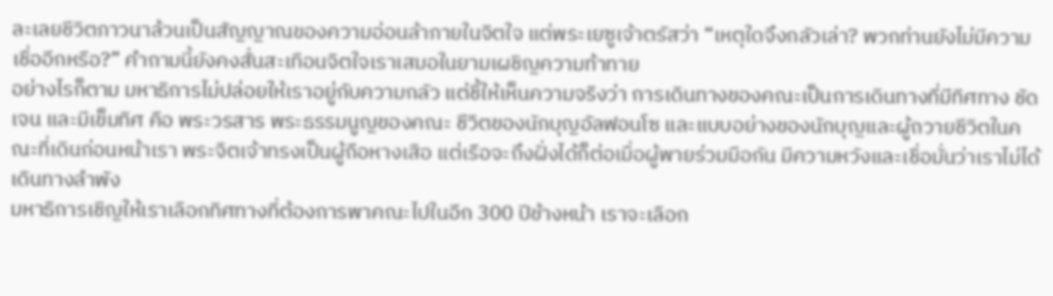ละเลยชีวิตภาวนาล้วนเป็นสัญญาณของความอ่อนล้าภายในจิตใจ แต่พระเยซูเจ้าตรัสว่า “เหตุใดจึงกลัวเล่า? พวกท่านยังไม่มีความเชื่ออีกหรือ?” คำถามนี้ยังคงสั่นสะเทือนจิตใจเราเสมอในยามเผชิญความท้าทาย
อย่างไรก็ตาม มหาธิการไม่ปล่อยให้เราอยู่กับความกลัว แต่ชี้ให้เห็นความจริงว่า การเดินทางของคณะเป็นการเดินทางที่มีทิศทาง ชัดเจน และมีเข็มทิศ คือ พระวรสาร พระธรรมนูญของคณะ ชีวิตของนักบุญอัลฟอนโซ และแบบอย่างของนักบุญและผู้ถวายชีวิตในคณะที่เดินก่อนหน้าเรา พระจิตเจ้าทรงเป็นผู้ถือหางเสือ แต่เรือจะถึงฝั่งได้ก็ต่อเมื่อผู้พายร่วมมือกัน มีความหวังและเชื่อมั่นว่าเราไม่ได้เดินทางลำพัง
มหาธิการเชิญให้เราเลือกทิศทางที่ต้องการพาคณะไปในอีก 300 ปีข้างหน้า เราจะเลือก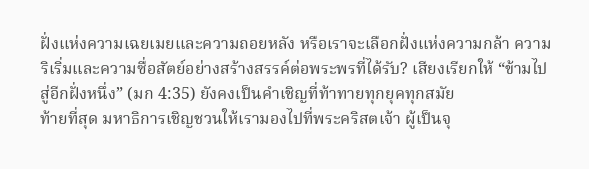ฝั่งแห่งความเฉยเมยและความถอยหลัง หรือเราจะเลือกฝั่งแห่งความกล้า ความริเริ่มและความซื่อสัตย์อย่างสร้างสรรค์ต่อพระพรที่ได้รับ? เสียงเรียกให้ “ข้ามไปสู่อีกฝั่งหนึ่ง” (มก 4:35) ยังคงเป็นคำเชิญที่ท้าทายทุกยุคทุกสมัย
ท้ายที่สุด มหาธิการเชิญชวนให้เรามองไปที่พระคริสตเจ้า ผู้เป็นจุ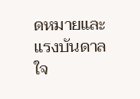ดหมายและแรงบันดาลใจ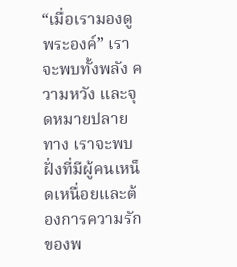“เมื่อเรามองดูพระองค์” เราจะพบทั้งพลัง ความหวัง และจุดหมายปลายทาง เราจะพบฝั่งที่มีผู้คนเหน็ดเหนื่อยและต้องการความรักของพ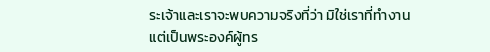ระเจ้าและเราจะพบความจริงที่ว่า มิใช่เราที่ทำงาน แต่เป็นพระองค์ผู้ทร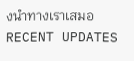งนำทางเราเสมอ
RECENT UPDATES